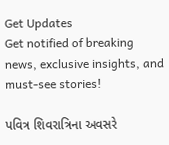Get Updates
Get notified of breaking news, exclusive insights, and must-see stories!

પવિત્ર શિવરાત્રિના અવસરે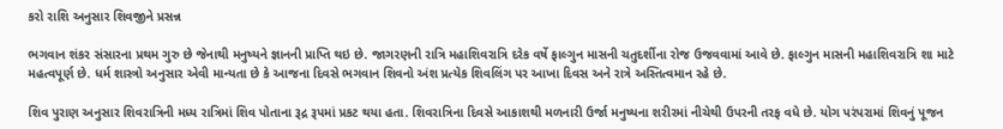કરો રાશિ અનુસાર શિવજીને પ્રસન્ન

ભગવાન શંકર સંસારના પ્રથમ ગુરુ છે જેનાથી મનુષ્યને જ્ઞાનની પ્રાપ્તિ થઇ છે. જાગરણની રાત્રિ મહાશિવરાત્રિ દરેક વર્ષે ફાલ્ગુન માસની ચતુદર્શીના રોજ ઉજવવામાં આવે છે. ફાલ્ગુન માસની મહાશિવરાત્રિ શા માટે મહત્વપૂર્ણ છે. ધર્મ શાસ્ત્રો અનુસાર એવી માન્યતા છે કે આજના દિવસે ભગવાન શિવનો અંશ પ્રત્યેક શિવલિંગ પર આખા દિવસ અને રાત્રે અસ્તિત્વમાન રહે છે.

શિવ પુરાણ અનુસાર શિવરાત્રિની મધ્ય રાત્રિમાં શિવ પોતાના રૂદ્ર રૂપમાં પ્રકટ થયા હતા. શિવરાત્રિના દિવસે આકાશથી મળનારી ઉર્જા મનુષ્યના શરીરમાં નીચેથી ઉપરની તરફ વધે છે. યોગ પરંપરામાં શિવનું પૂજન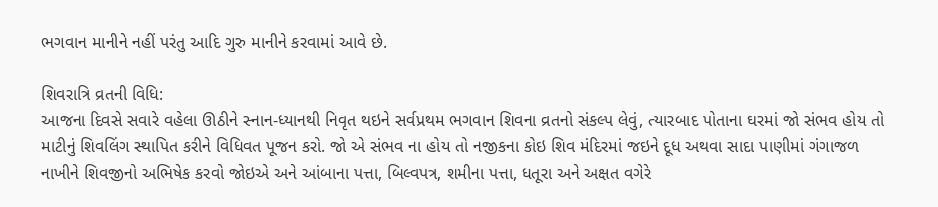ભગવાન માનીને નહીં પરંતુ આદિ ગુરુ માનીને કરવામાં આવે છે.

શિવરાત્રિ વ્રતની વિધિ:
આજના દિવસે સવારે વહેલા ઊઠીને સ્નાન-ધ્યાનથી નિવૃત થઇને સર્વપ્રથમ ભગવાન શિવના વ્રતનો સંકલ્પ લેવું, ત્યારબાદ પોતાના ઘરમાં જો સંભવ હોય તો માટીનું શિવલિંગ સ્થાપિત કરીને વિધિવત પૂજન કરો. જો એ સંભવ ના હોય તો નજીકના કોઇ શિવ મંદિરમાં જઇને દૂધ અથવા સાદા પાણીમાં ગંગાજળ નાખીને શિવજીનો અભિષેક કરવો જોઇએ અને આંબાના પત્તા, બિલ્વપત્ર, શમીના પત્તા, ધતૂરા અને અક્ષત વગેરે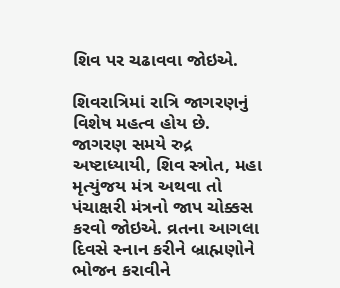શિવ પર ચઢાવવા જોઇએ.

શિવરાત્રિમાં રાત્રિ જાગરણનું વિશેષ મહત્વ હોય છે. જાગરણ સમયે રુદ્ર અષ્ટાધ્યાયી, શિવ સ્ત્રોત, મહા મૃત્યુંજય મંત્ર અથવા તો પંચાક્ષરી મંત્રનો જાપ ચોક્કસ કરવો જોઇએ. વ્રતના આગલા દિવસે સ્નાન કરીને બ્રાહ્મણોને ભોજન કરાવીને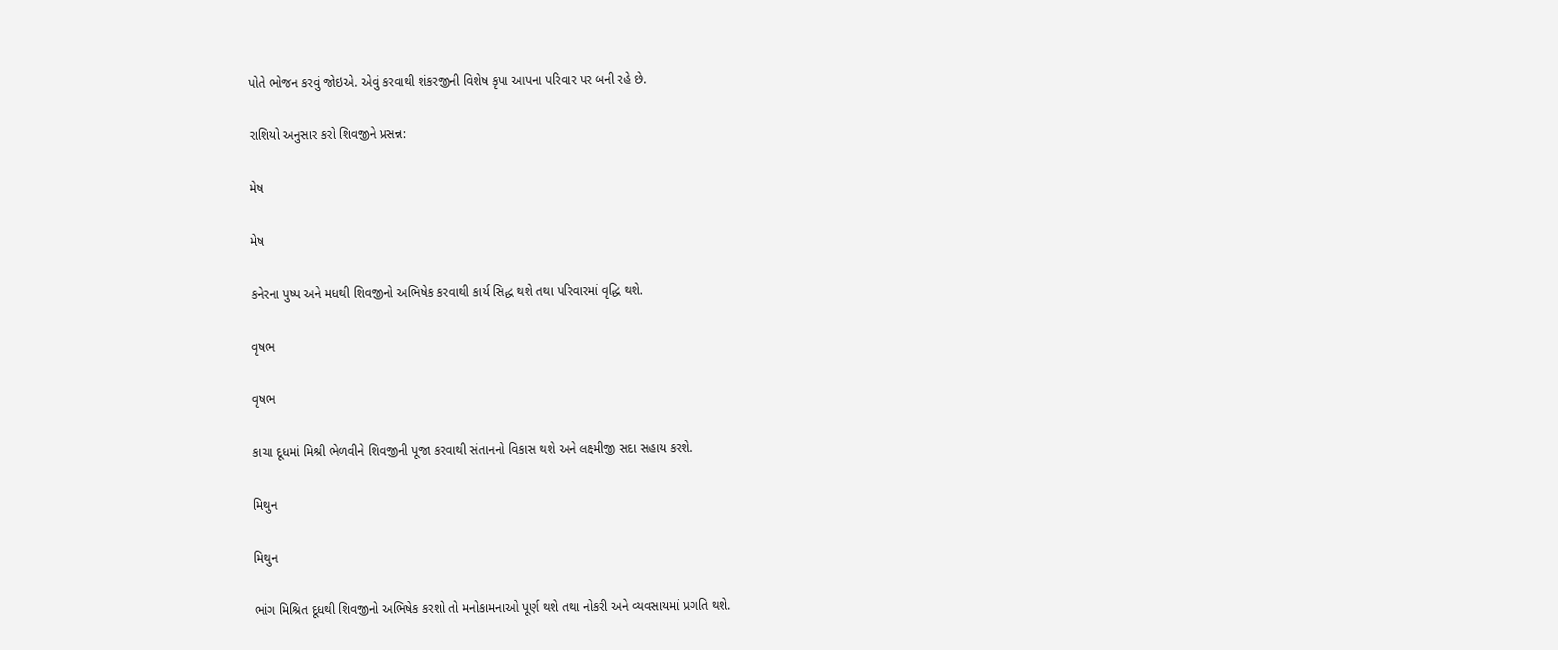પોતે ભોજન કરવું જોઇએ. એવું કરવાથી શંકરજીની વિશેષ કૃપા આપના પરિવાર પર બની રહે છે.

રાશિયો અનુસાર કરો શિવજીને પ્રસન્ન:

મેષ

મેષ

કનેરના પુષ્પ અને મધથી શિવજીનો અભિષેક કરવાથી કાર્ય સિદ્ધ થશે તથા પરિવારમાં વૃદ્ધિ થશે.

વૃષભ

વૃષભ

કાચા દૂધમાં મિશ્રી ભેળવીને શિવજીની પૂજા કરવાથી સંતાનનો વિકાસ થશે અને લક્ષ્મીજી સદા સહાય કરશે.

મિથુન

મિથુન

ભાંગ મિશ્રિત દૂધથી શિવજીનો અભિષેક કરશો તો મનોકામનાઓ પૂર્ણ થશે તથા નોકરી અને વ્યવસાયમાં પ્રગતિ થશે.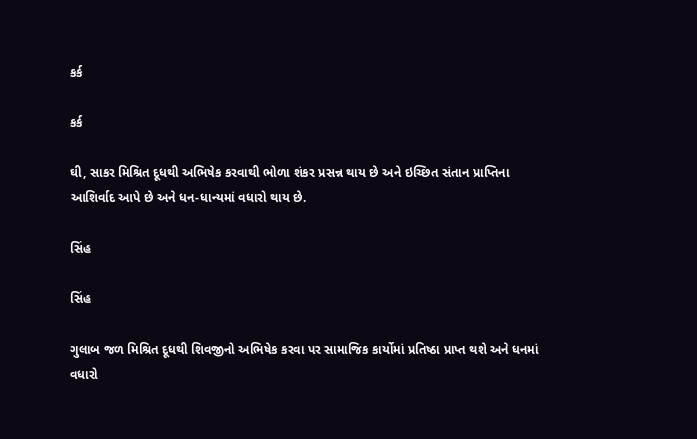કર્ક

કર્ક

ઘી, સાકર મિશ્રિત દૂધથી અભિષેક કરવાથી ભોળા શંકર પ્રસન્ન થાય છે અને ઇચ્છિત સંતાન પ્રાપ્તિના આશિર્વાદ આપે છે અને ધન-ધાન્યમાં વધારો થાય છે.

સિંહ

સિંહ

ગુલાબ જળ મિશ્રિત દૂધથી શિવજીનો અભિષેક કરવા પર સામાજિક કાર્યોમાં પ્રતિષ્ઠા પ્રાપ્ત થશે અને ધનમાં વધારો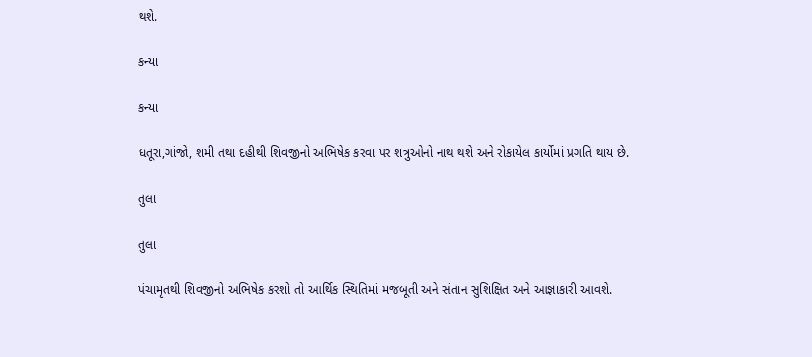થશે.

કન્યા

કન્યા

ધતૂરા,ગાંજો, શમી તથા દહીથી શિવજીનો અભિષેક કરવા પર શત્રુઓનો નાથ થશે અને રોકાયેલ કાર્યોમાં પ્રગતિ થાય છે.

તુલા

તુલા

પંચામૃતથી શિવજીનો અભિષેક કરશો તો આર્થિક સ્થિતિમાં મજબૂતી અને સંતાન સુશિક્ષિત અને આજ્ઞાકારી આવશે.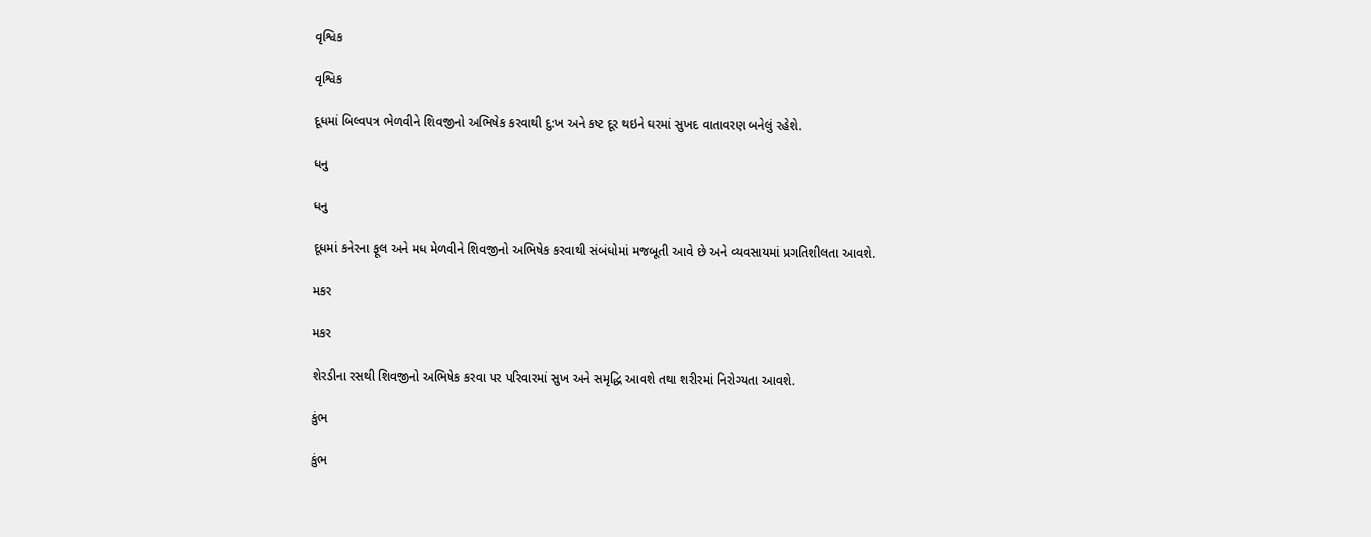વૃશ્વિક

વૃશ્વિક

દૂધમાં બિલ્વપત્ર ભેળવીને શિવજીનો અભિષેક કરવાથી દુ:ખ અને કષ્ટ દૂર થઇને ઘરમાં સુખદ વાતાવરણ બનેલું રહેશે.

ધનુ

ધનુ

દૂધમાં કનેરના ફૂલ અને મધ મેળવીને શિવજીનો અભિષેક કરવાથી સંબંધોમાં મજબૂતી આવે છે અને વ્યવસાયમાં પ્રગતિશીલતા આવશે.

મકર

મકર

શેરડીના રસથી શિવજીનો અભિષેક કરવા પર પરિવારમાં સુખ અને સમૃદ્ધિ આવશે તથા શરીરમાં નિરોગ્યતા આવશે.

કુંભ

કુંભ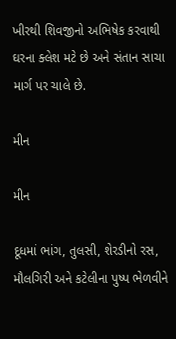ખીરથી શિવજીનો અભિષેક કરવાથી ઘરના ક્લેશ મટે છે અને સંતાન સાચા માર્ગ પર ચાલે છે.

મીન

મીન

દૂધમાં ભાંગ, તુલસી, શેરડીનો રસ, મૌલગિરી અને કટેલીના પુષ્પ ભેળવીને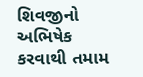શિવજીનો અભિષેક કરવાથી તમામ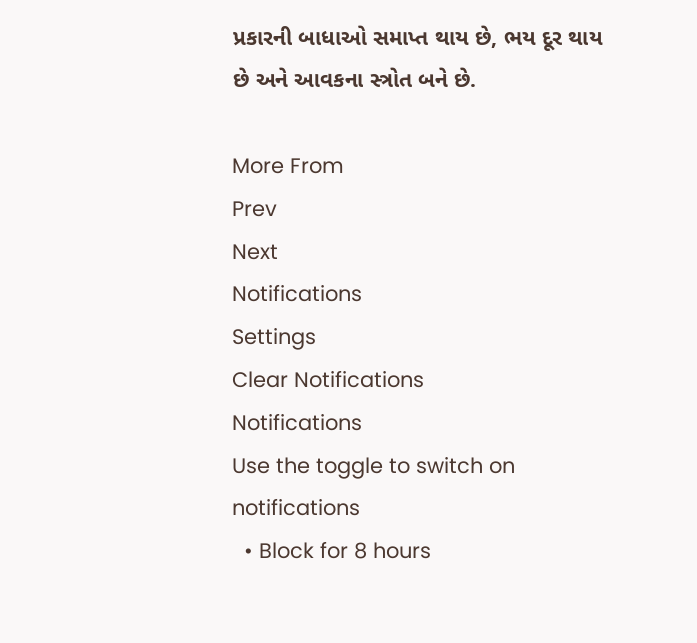પ્રકારની બાધાઓ સમાપ્ત થાય છે, ભય દૂર થાય છે અને આવકના સ્ત્રોત બને છે.

More From
Prev
Next
Notifications
Settings
Clear Notifications
Notifications
Use the toggle to switch on notifications
  • Block for 8 hours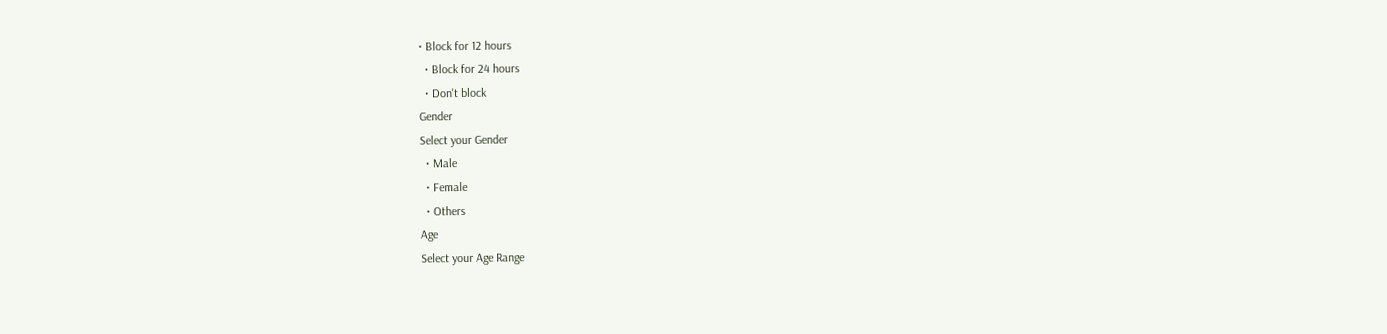• Block for 12 hours
  • Block for 24 hours
  • Don't block
Gender
Select your Gender
  • Male
  • Female
  • Others
Age
Select your Age Range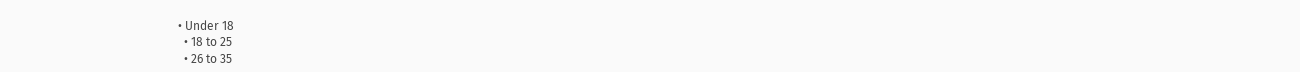• Under 18
  • 18 to 25
  • 26 to 35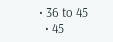• 36 to 45
  • 45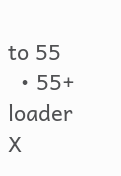to 55
  • 55+
loader
X